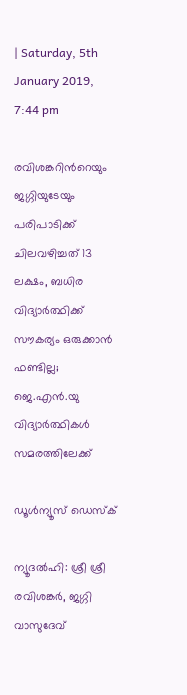| Saturday, 5th January 2019, 7:44 pm

രവിശങ്കറിന്‍റെയും ജഗ്ഗിയുടേയും പരിപാടിക്ക് ചിലവഴിച്ചത് 13 ലക്ഷം, ബധിര വിദ്യാര്‍ത്ഥിക്ക് സൗകര്യം ഒരുക്കാന്‍ ഫണ്ടില്ല; ജെ.എന്‍.യു വിദ്യാര്‍ത്ഥികള്‍ സമരത്തിലേക്ക്

ഡൂള്‍ന്യൂസ് ഡെസ്‌ക്

ന്യൂദല്‍ഹി: ശ്രീ ശ്രീ രവിശങ്കര്‍, ജഗ്ഗി വാസുദേവ്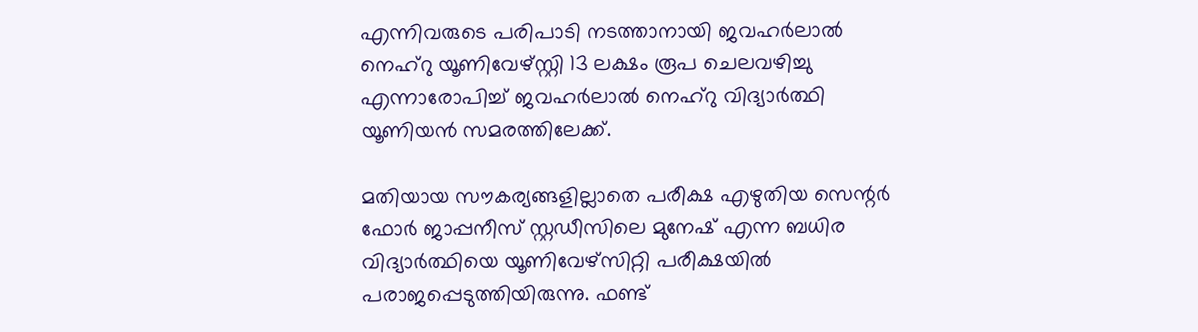എന്നിവരുടെ പരിപാടി നടത്താനായി ജവഹര്‍ലാല്‍ നെഹ്‌റു യൂണിവേഴ്സ്റ്റി 13 ലക്ഷം രൂപ ചെലവഴിച്ചു എന്നാരോപിച്ച് ജവഹര്‍ലാല്‍ നെഹ്‌റു വിദ്യാര്‍ത്ഥി യൂണിയന്‍ സമരത്തിലേക്ക്.

മതിയായ സൗകര്യങ്ങളില്ലാതെ പരീക്ഷ എഴുതിയ സെന്റര്‍ ഫോര്‍ ജാപ്പനീസ് സ്റ്റഡീസിലെ മുനേഷ് എന്ന ബധിര വിദ്യാര്‍ത്ഥിയെ യൂണിവേഴ്‌സിറ്റി പരീക്ഷയില്‍ പരാജപ്പെടുത്തിയിരുന്നു. ഫണ്ട്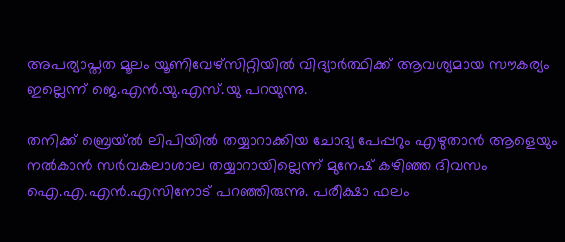അപര്യാപ്തത മൂലം യൂണിവേഴ്‌സിറ്റിയില്‍ വിദ്യാര്‍ത്ഥിക്ക് ആവശ്യമായ സൗകര്യം ഇല്ലെന്ന് ജെ.എന്‍.യു.എസ്.യു പറയുന്നു.

തനിക്ക് ബ്രെയ്ല്‍ ലിപിയില്‍ തയ്യാറാക്കിയ ചോദ്യ പേപ്പറും എഴുതാന്‍ ആളെയും നല്‍കാന്‍ സര്‍വകലാശാല തയ്യാറായില്ലെന്ന് മുനേഷ് കഴിഞ്ഞ ദിവസം ഐ.എ.എന്‍.എസിനോട് പറഞ്ഞിരുന്നു. പരീക്ഷാ ഫലം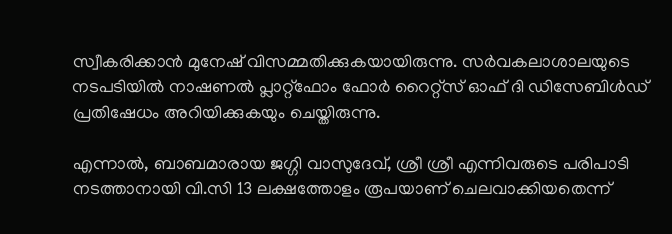സ്വീകരിക്കാന്‍ മുനേഷ് വിസമ്മതിക്കുകയായിരുന്നു. സര്‍വകലാശാലയുടെ നടപടിയില്‍ നാഷണല്‍ പ്ലാറ്റ്‌ഫോം ഫോര്‍ റൈറ്റ്‌സ് ഓഫ് ദി ഡിസേബിള്‍ഡ് പ്രതിഷേധം അറിയിക്കുകയും ചെയ്തിരുന്നു.

എന്നാല്‍, ബാബമാരായ ജഗ്ഗി വാസുദേവ്, ശ്രീ ശ്രീ എന്നിവരുടെ പരിപാടി നടത്താനായി വി.സി 13 ലക്ഷത്തോളം രൂപയാണ് ചെലവാക്കിയതെന്ന്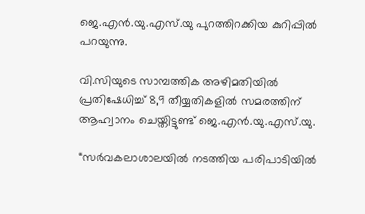ജെ.എന്‍.യു.എസ്.യു പുറത്തിറക്കിയ കുറിപ്പില്‍ പറയുന്നു.

വി.സിയുടെ സാമ്പത്തിക അഴിമതിയില്‍ പ്രതിഷേധിച്ച് 8,9 തീയ്യതികളില്‍ സമരത്തിന് ആഹ്വാനം ചെയ്തിട്ടുണ്ട് ജെ.എന്‍.യു.എസ്.യു.

“സര്‍വകലാശാലയില്‍ നടത്തിയ പരിപാടിയില്‍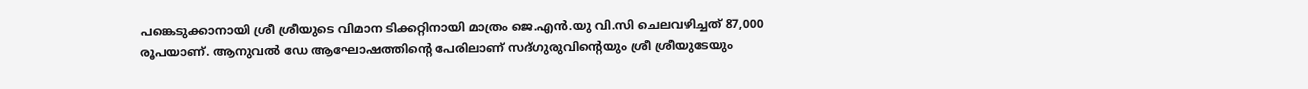പങ്കെടുക്കാനായി ശ്രീ ശ്രീയുടെ വിമാന ടിക്കറ്റിനായി മാത്രം ജെ.എന്‍.യു വി.സി ചെലവഴിച്ചത് 87,000 രൂപയാണ്. ആനുവല്‍ ഡേ ആഘോഷത്തിന്റെ പേരിലാണ് സദ്ഗുരുവിന്റെയും ശ്രീ ശ്രീയുടേയും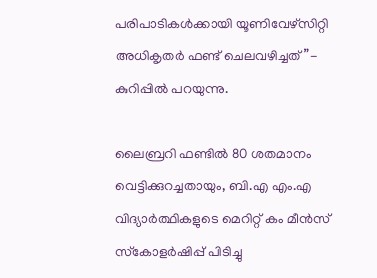പരിപാടികള്‍ക്കായി യൂണിവേഴ്‌സിറ്റി അധികൃതര്‍ ഫണ്ട് ചെലവഴിച്ചത്”- കുറിപ്പില്‍ പറയുന്നു.

ലൈബ്രറി ഫണ്ടില്‍ 80 ശതമാനം വെട്ടിക്കുറച്ചതായും, ബി.എ എം.എ വിദ്യാര്‍ത്ഥികളുടെ മെറിറ്റ് കം മീന്‍സ് സ്‌കോളര്‍ഷിപ്പ് പിടിച്ചു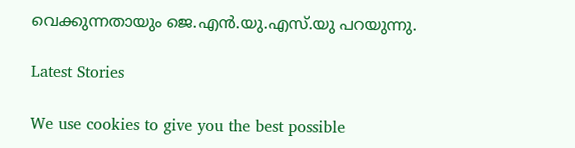വെക്കുന്നതായും ജെ.എന്‍.യു.എസ്.യു പറയുന്നു.

Latest Stories

We use cookies to give you the best possible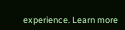experience. Learn more